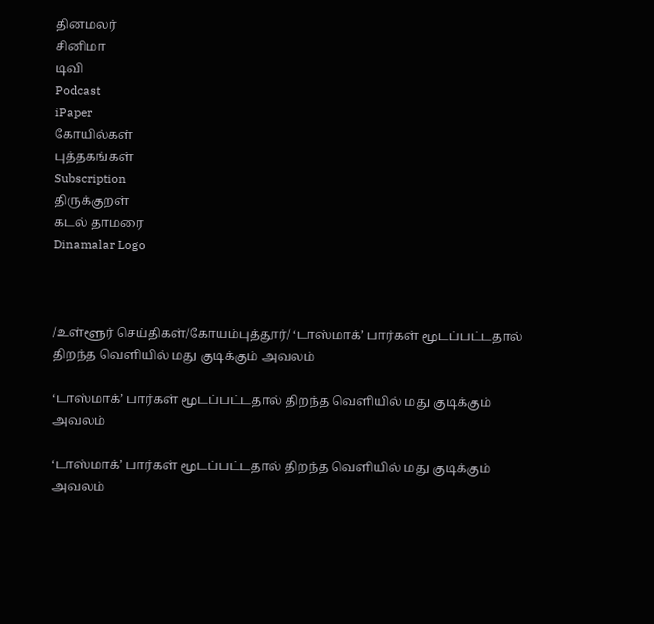தினமலர்
சினிமா
டிவி
Podcast
iPaper
கோயில்கள்
புத்தகங்கள்
Subscription
திருக்குறள்
கடல் தாமரை
Dinamalar Logo



/உள்ளூர் செய்திகள்/கோயம்புத்தூர்/ ‘டாஸ்மாக்’ பார்கள் மூடப்பட்டதால் திறந்த வெளியில் மது குடிக்கும் அவலம்

‘டாஸ்மாக்’ பார்கள் மூடப்பட்டதால் திறந்த வெளியில் மது குடிக்கும் அவலம்

‘டாஸ்மாக்’ பார்கள் மூடப்பட்டதால் திறந்த வெளியில் மது குடிக்கும் அவலம்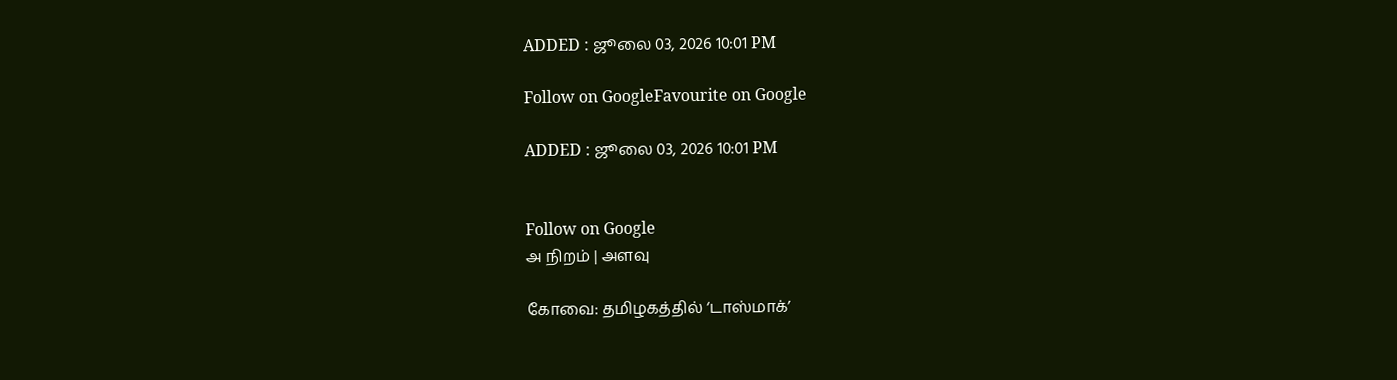ADDED : ஜூலை 03, 2026 10:01 PM

Follow on GoogleFavourite on Google

ADDED : ஜூலை 03, 2026 10:01 PM


Follow on Google
அ நிறம் | அளவு

கோவை: தமிழகத்தில் ‘டாஸ்மாக்’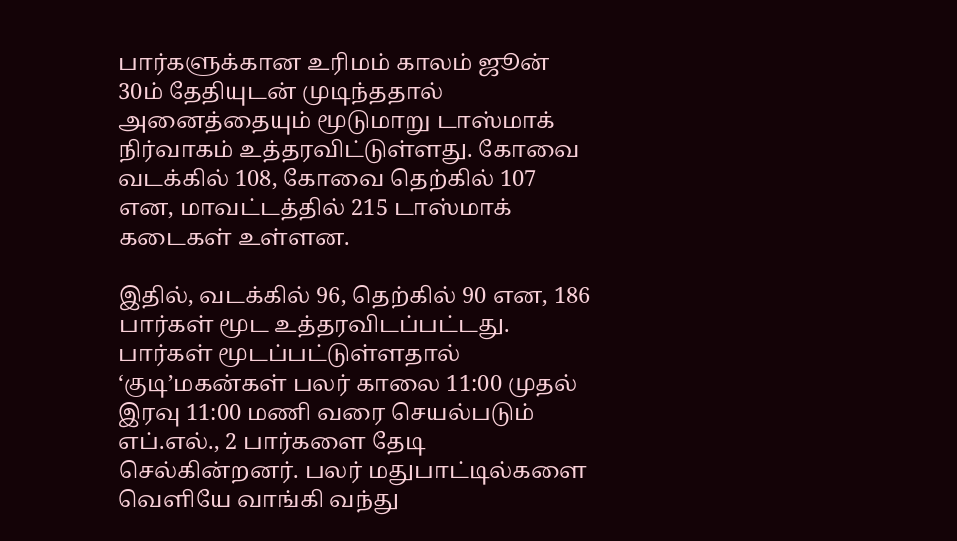பார்களுக்கான உரிமம் காலம் ஜூன் 30ம் தேதியுடன் முடிந்ததால் அனைத்தையும் மூடுமாறு டாஸ்மாக் நிர்வாகம் உத்தரவிட்டுள்ளது. கோவை வடக்கில் 108, கோவை தெற்கில் 107 என, மாவட்டத்தில் 215 டாஸ்மாக் கடைகள் உள்ளன.

இதில், வடக்கில் 96, தெற்கில் 90 என, 186 பார்கள் மூட உத்தரவிடப்பட்டது. பார்கள் மூடப்பட்டுள்ளதால் ‘குடி’மகன்கள் பலர் காலை 11:00 முதல் இரவு 11:00 மணி வரை செயல்படும் எப்.எல்., 2 பார்களை தேடி செல்கின்றனர். பலர் மதுபாட்டில்களை வெளியே வாங்கி வந்து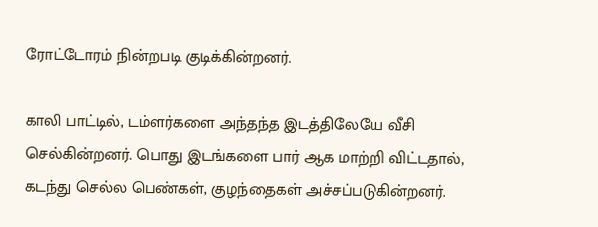ரோட்டோரம் நின்றபடி குடிக்கின்றனர்.

காலி பாட்டில், டம்ளர்களை அந்தந்த இடத்திலேயே வீசி செல்கின்றனர். பொது இடங்களை பார் ஆக மாற்றி விட்டதால், கடந்து செல்ல பெண்கள், குழந்தைகள் அச்சப்படுகின்றனர்.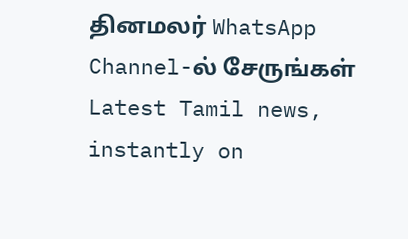தினமலர் WhatsApp Channel-ல் சேருங்கள்
Latest Tamil news, instantly on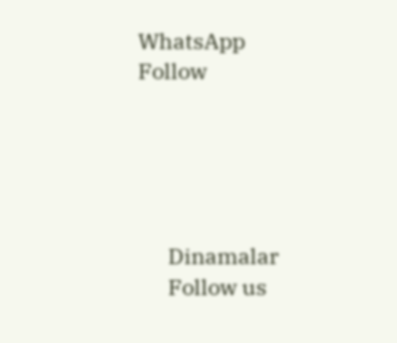WhatsApp
Follow





      Dinamalar
      Follow us